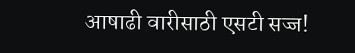आषाढी वारीसाठी एसटी सज्ज!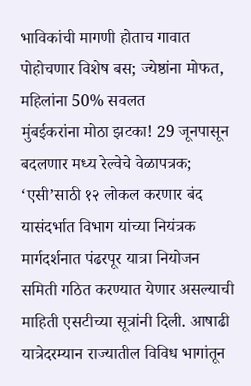भाविकांची मागणी होताच गावात पोहोचणार विशेष बस; ज्येष्ठांना मोफत, महिलांना 50% सवलत
मुंबईकरांना मोठा झटका! 29 जूनपासून बदलणार मध्य रेल्वेचे वेळापत्रक; ‘एसी’साठी १२ लोकल करणार बंद
यासंदर्भात विभाग यांच्या नियंत्रक मार्गदर्शनात पंढरपूर यात्रा नियोजन समिती गठित करण्यात येणार असल्याची माहिती एसटीच्या सूत्रांनी दिली. आषाढी यात्रेदरम्यान राज्यातील विविध भागांतून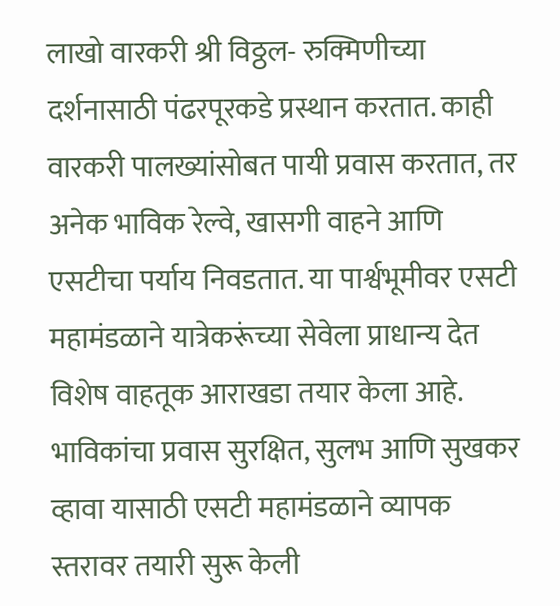लाखो वारकरी श्री विठ्ठल- रुक्मिणीच्या दर्शनासाठी पंढरपूरकडे प्रस्थान करतात. काही वारकरी पालख्यांसोबत पायी प्रवास करतात, तर अनेक भाविक रेल्वे, खासगी वाहने आणि एसटीचा पर्याय निवडतात. या पार्श्वभूमीवर एसटी महामंडळाने यात्रेकरूंच्या सेवेला प्राधान्य देत विशेष वाहतूक आराखडा तयार केला आहे. भाविकांचा प्रवास सुरक्षित, सुलभ आणि सुखकर व्हावा यासाठी एसटी महामंडळाने व्यापक स्तरावर तयारी सुरू केली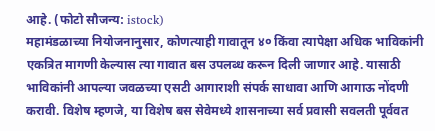आहे. (फोटो सौजन्य: istock)
महामंडळाच्या नियोजनानुसार, कोणत्याही गावातून ४० किंवा त्यापेक्षा अधिक भाविकांनी एकत्रित मागणी केल्यास त्या गावात बस उपलब्ध करून दिली जाणार आहे. यासाठी भाविकांनी आपल्या जवळच्या एसटी आगाराशी संपर्क साधावा आणि आगाऊ नोंदणी करावी. विशेष म्हणजे, या विशेष बस सेवेमध्ये शासनाच्या सर्व प्रवासी सवलती पूर्ववत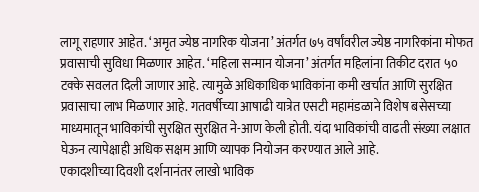लागू राहणार आहेत. ‘अमृत ज्येष्ठ नागरिक योजना’ अंतर्गत ७५ वर्षांवरील ज्येष्ठ नागरिकांना मोफत प्रवासाची सुविधा मिळणार आहेत. ‘महिला सन्मान योजना’ अंतर्गत महिलांना तिकीट दरात ५० टक्के सवलत दिली जाणार आहे. त्यामुळे अधिकाधिक भाविकांना कमी खर्चात आणि सुरक्षित प्रवासाचा लाभ मिळणार आहे. गतवर्षीच्या आषाढी यात्रेत एसटी महामंडळाने विशेष बसेसच्या माध्यमातून भाविकांची सुरक्षित सुरक्षित ने-आण केली होती. यंदा भाविकांची वाढती संख्या लक्षात घेऊन त्यापेक्षाही अधिक सक्षम आणि व्यापक नियोजन करण्यात आले आहे.
एकादशीच्या दिवशी दर्शनानंतर लाखो भाविक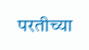परतीच्या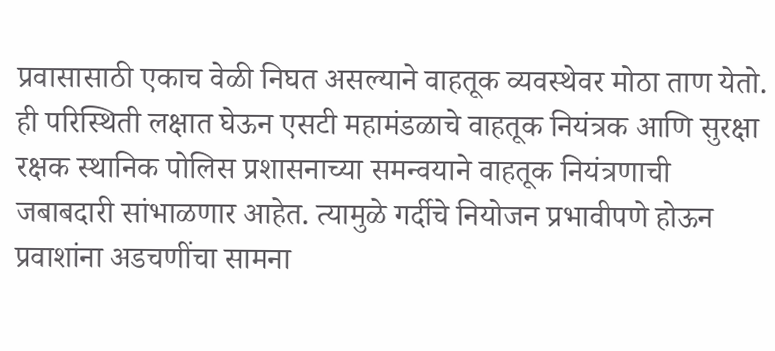प्रवासासाठी एकाच वेळी निघत असल्याने वाहतूक व्यवस्थेवर मोठा ताण येतो. ही परिस्थिती लक्षात घेऊन एसटी महामंडळाचे वाहतूक नियंत्रक आणि सुरक्षा रक्षक स्थानिक पोलिस प्रशासनाच्या समन्वयाने वाहतूक नियंत्रणाची जबाबदारी सांभाळणार आहेत. त्यामुळे गर्दीचे नियोजन प्रभावीपणे होऊन प्रवाशांना अडचणींचा सामना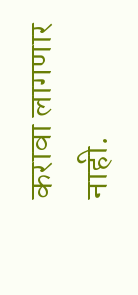करावा लागणार नाही.